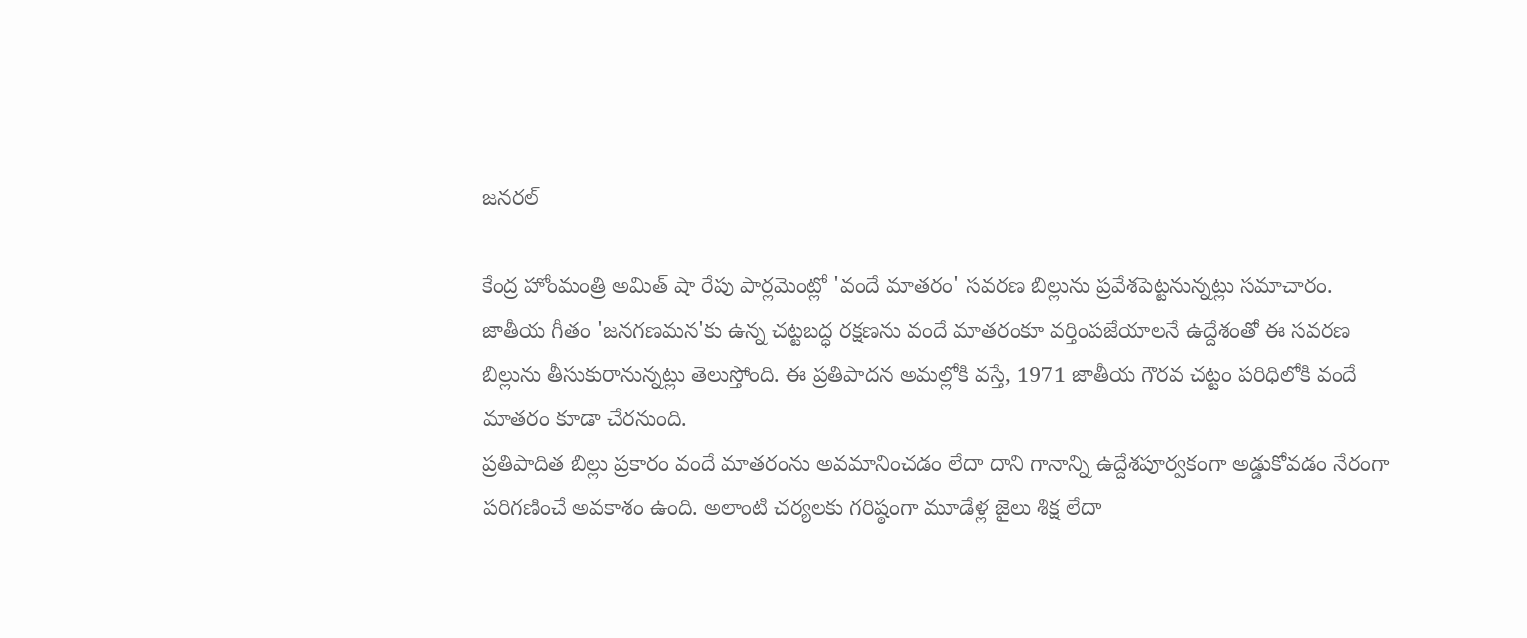జనరల్

కేంద్ర హోంమంత్రి అమిత్ షా రేపు పార్లమెంట్లో 'వందే మాతరం' సవరణ బిల్లును ప్రవేశపెట్టనున్నట్లు సమాచారం. జాతీయ గీతం 'జనగణమన'కు ఉన్న చట్టబద్ధ రక్షణను వందే మాతరంకూ వర్తింపజేయాలనే ఉద్దేశంతో ఈ సవరణ బిల్లును తీసుకురానున్నట్లు తెలుస్తోంది. ఈ ప్రతిపాదన అమల్లోకి వస్తే, 1971 జాతీయ గౌరవ చట్టం పరిధిలోకి వందే మాతరం కూడా చేరనుంది.
ప్రతిపాదిత బిల్లు ప్రకారం వందే మాతరంను అవమానించడం లేదా దాని గానాన్ని ఉద్దేశపూర్వకంగా అడ్డుకోవడం నేరంగా పరిగణించే అవకాశం ఉంది. అలాంటి చర్యలకు గరిష్ఠంగా మూడేళ్ల జైలు శిక్ష లేదా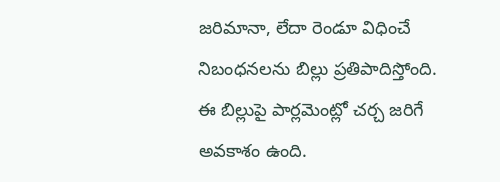జరిమానా, లేదా రెండూ విధించే నిబంధనలను బిల్లు ప్రతిపాదిస్తోంది. ఈ బిల్లుపై పార్లమెంట్లో చర్చ జరిగే అవకాశం ఉంది.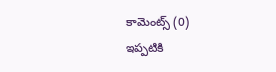కామెంట్స్ (0)
ఇప్పటికి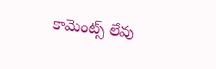కామెంట్స్ లేవు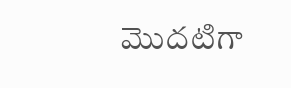మొదటిగా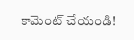కామెంట్ చేయండి!